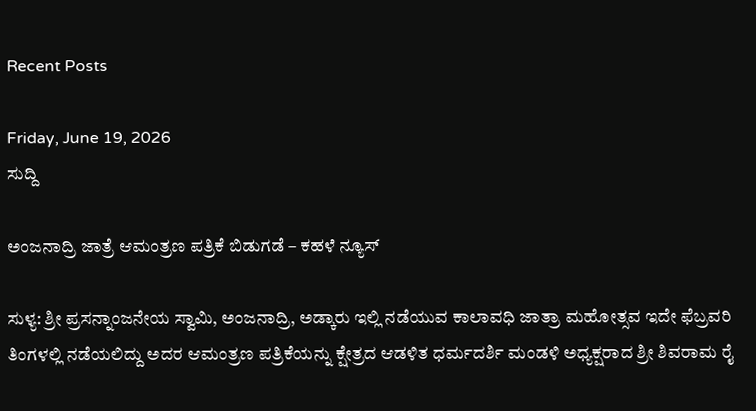Recent Posts

Friday, June 19, 2026
ಸುದ್ದಿ

ಅಂಜನಾದ್ರಿ ಜಾತ್ರೆ ಆಮಂತ್ರಣ ಪತ್ರಿಕೆ ಬಿಡುಗಡೆ – ಕಹಳೆ ನ್ಯೂಸ್

ಸುಳ್ಯ: ಶ್ರೀ ಪ್ರಸನ್ನಾಂಜನೇಯ ಸ್ವಾಮಿ, ಅಂಜನಾದ್ರಿ, ಅಡ್ಕಾರು ಇಲ್ಲಿ ನಡೆಯುವ ಕಾಲಾವಧಿ ಜಾತ್ರಾ ಮಹೋತ್ಸವ ಇದೇ ಫೆಬ್ರವರಿ ತಿಂಗಳಲ್ಲಿ ನಡೆಯಲಿದ್ದು ಅದರ ಆಮಂತ್ರಣ ಪತ್ರಿಕೆಯನ್ನು ಕ್ಷೇತ್ರದ ಆಡಳಿತ ಧರ್ಮದರ್ಶಿ ಮಂಡಳಿ ಅಧ್ಯಕ್ಷರಾದ ಶ್ರೀ ಶಿವರಾಮ ರೈ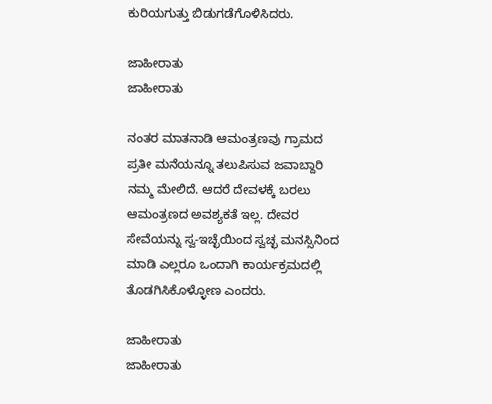ಕುರಿಯಗುತ್ತು ಬಿಡುಗಡೆಗೊಳಿಸಿದರು.

ಜಾಹೀರಾತು
ಜಾಹೀರಾತು

ನಂತರ ಮಾತನಾಡಿ ಆಮಂತ್ರಣವು ಗ್ರಾಮದ ಪ್ರತೀ ಮನೆಯನ್ನೂ ತಲುಪಿಸುವ ಜವಾಬ್ದಾರಿ ನಮ್ಮ ಮೇಲಿದೆ. ಆದರೆ ದೇವಳಕ್ಕೆ ಬರಲು ಆಮಂತ್ರಣದ ಅವಶ್ಯಕತೆ ಇಲ್ಲ. ದೇವರ ಸೇವೆಯನ್ನು ಸ್ವ-ಇಚ್ಛೆಯಿಂದ ಸ್ವಚ್ಛ ಮನಸ್ಸಿನಿಂದ ಮಾಡಿ ಎಲ್ಲರೂ ಒಂದಾಗಿ ಕಾರ್ಯಕ್ರಮದಲ್ಲಿ ತೊಡಗಿಸಿಕೊಳ್ಳೋಣ ಎಂದರು.

ಜಾಹೀರಾತು
ಜಾಹೀರಾತು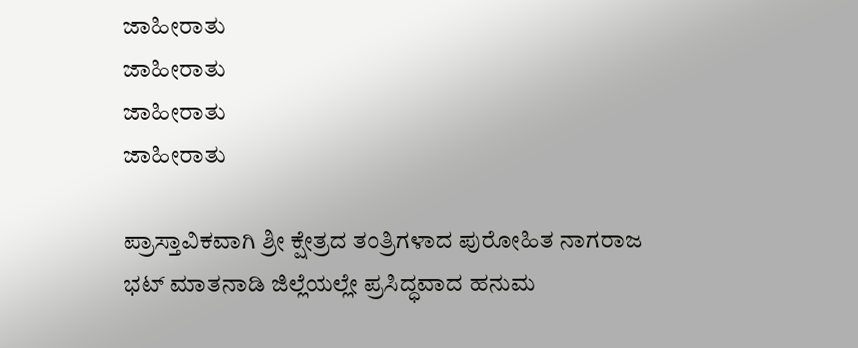ಜಾಹೀರಾತು
ಜಾಹೀರಾತು
ಜಾಹೀರಾತು
ಜಾಹೀರಾತು

ಪ್ರಾಸ್ತಾವಿಕವಾಗಿ ಶ್ರೀ ಕ್ಷೇತ್ರದ ತಂತ್ರಿಗಳಾದ ಪುರೋಹಿತ ನಾಗರಾಜ ಭಟ್ ಮಾತನಾಡಿ ಜಿಲ್ಲೆಯಲ್ಲೇ ಪ್ರಸಿದ್ಧವಾದ ಹನುಮ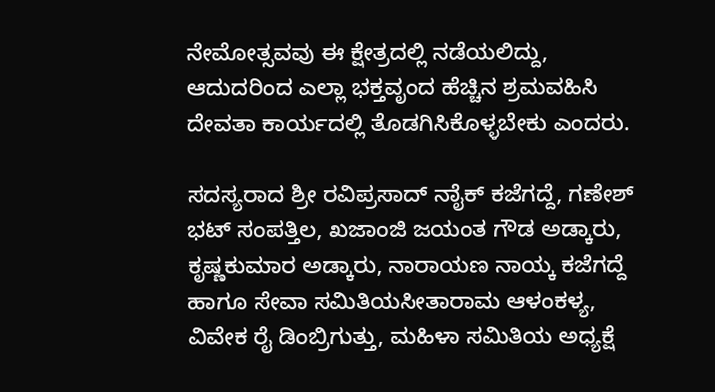ನೇಮೋತ್ಸವವು ಈ ಕ್ಷೇತ್ರದಲ್ಲಿ ನಡೆಯಲಿದ್ದು, ಆದುದರಿಂದ ಎಲ್ಲಾ ಭಕ್ತವೃಂದ ಹೆಚ್ಚಿನ ಶ್ರಮವಹಿಸಿ ದೇವತಾ ಕಾರ್ಯದಲ್ಲಿ ತೊಡಗಿಸಿಕೊಳ್ಳಬೇಕು ಎಂದರು.

ಸದಸ್ಯರಾದ ಶ್ರೀ ರವಿಪ್ರಸಾದ್ ನಾೈಕ್ ಕಜೆಗದ್ದೆ, ಗಣೇಶ್ ಭಟ್ ಸಂಪತ್ತಿಲ, ಖಜಾಂಜಿ ಜಯಂತ ಗೌಡ ಅಡ್ಕಾರು, ಕೃಷ್ಣಕುಮಾರ ಅಡ್ಕಾರು, ನಾರಾಯಣ ನಾಯ್ಕ ಕಜೆಗದ್ದೆ ಹಾಗೂ ಸೇವಾ ಸಮಿತಿಯಸೀತಾರಾಮ ಆಳಂಕಳ್ಯ, ವಿವೇಕ ರೈ ಡಿಂಬ್ರಿಗುತ್ತು, ಮಹಿಳಾ ಸಮಿತಿಯ ಅಧ್ಯಕ್ಷೆ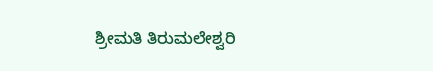ಶ್ರೀಮತಿ ತಿರುಮಲೇಶ್ವರಿ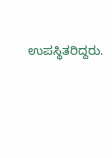ಉಪಸ್ಥಿತರಿದ್ದರು.